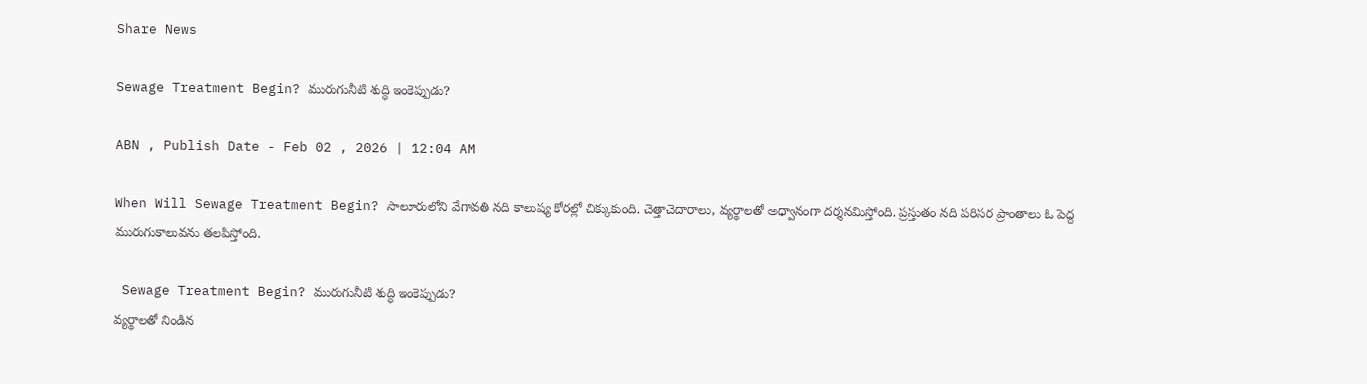Share News

Sewage Treatment Begin? మురుగునీటి శుద్ధి ఇంకెప్పుడు?

ABN , Publish Date - Feb 02 , 2026 | 12:04 AM

When Will Sewage Treatment Begin? సాలూరులోని వేగావతి నది కాలుష్య కోరల్లో చిక్కుకుంది. చెత్తాచెదారాలు, వ్యర్థాలతో అధ్వానంగా దర్శనమిస్తోంది. ప్రస్తుతం నది పరిసర ప్రాంతాలు ఓ పెద్ద మురుగుకాలువను తలపిస్తోంది.

 Sewage Treatment Begin? మురుగునీటి శుద్ధి ఇంకెప్పుడు?
వ్యర్థాలతో నిండిన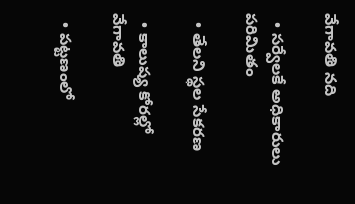వేగావతి నది

  • సర్వేలకే అధికారులు పరిమితం

  • తేలని స్థల సేకరణ

  • కాలుష్య కోరల్లో వేగావతి

  • పట్టణంలో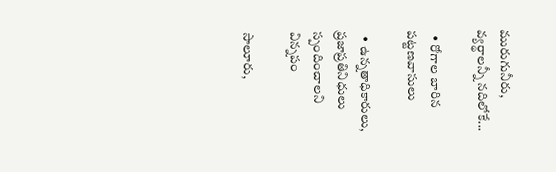మురుగునీరు, వ్యర్థాలన్నీ నదిలోకే...

  • రోగాల బారిన పట్టణవాసులు

  • ఉన్నతాధికారులు, ప్రజాప్రతినిధులు స్పందించాలని విన్నపం

సాలూరు,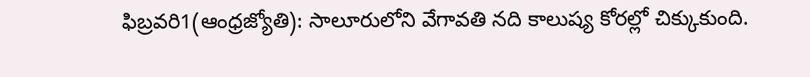ఫిబ్రవరి1(ఆంధ్రజ్యోతి): సాలూరులోని వేగావతి నది కాలుష్య కోరల్లో చిక్కుకుంది.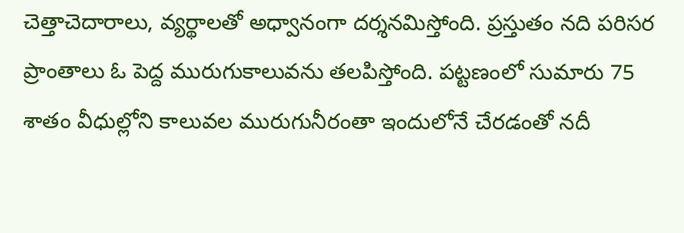చెత్తాచెదారాలు, వ్యర్థాలతో అధ్వానంగా దర్శనమిస్తోంది. ప్రస్తుతం నది పరిసర ప్రాంతాలు ఓ పెద్ద మురుగుకాలువను తలపిస్తోంది. పట్టణంలో సుమారు 75 శాతం వీధుల్లోని కాలువల మురుగునీరంతా ఇందులోనే చేరడంతో నదీ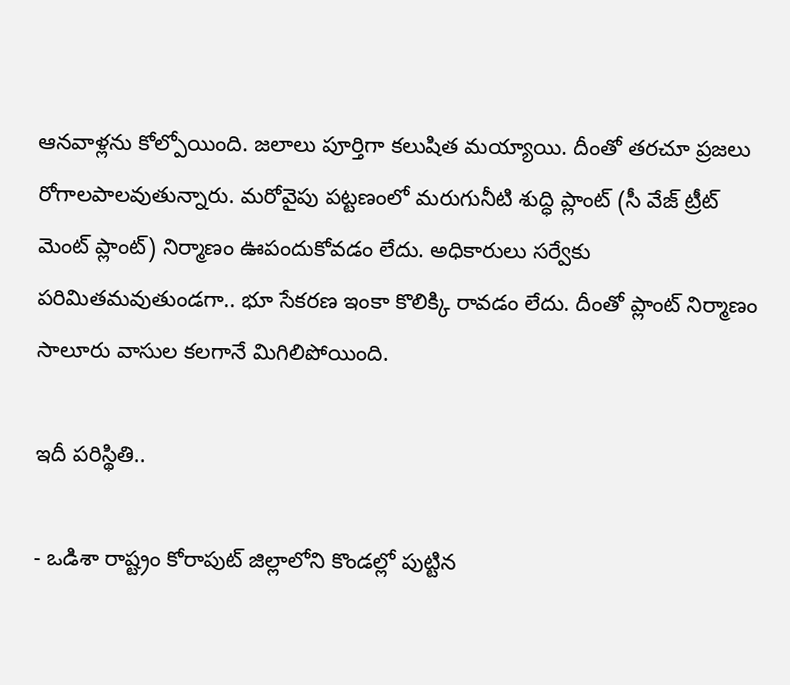ఆనవాళ్లను కోల్పోయింది. జలాలు పూర్తిగా కలుషిత మయ్యాయి. దీంతో తరచూ ప్రజలు రోగాలపాలవుతున్నారు. మరోవైపు పట్టణంలో మరుగునీటి శుద్ధి ప్లాంట్‌ (సీ వేజ్‌ ట్రీట్‌ మెంట్‌ ప్లాంట్‌) నిర్మాణం ఊపందుకోవడం లేదు. అధికారులు సర్వేకు పరిమితమవుతుండగా.. భూ సేకరణ ఇంకా కొలిక్కి రావడం లేదు. దీంతో ప్లాంట్‌ నిర్మాణం సాలూరు వాసుల కలగానే మిగిలిపోయింది.

ఇదీ పరిస్థితి..

- ఒడిశా రాష్ట్రం కోరాపుట్‌ జిల్లాలోని కొండల్లో పుట్టిన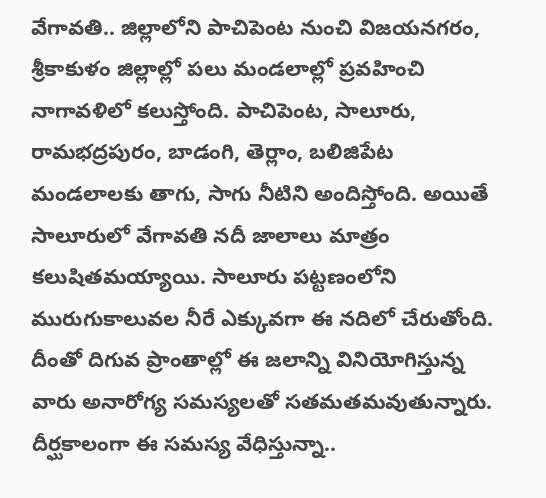వేగావతి.. జిల్లాలోని పాచిపెంట నుంచి విజయనగరం, శ్రీకాకుళం జిల్లాల్లో పలు మండలాల్లో ప్రవహించి నాగావళిలో కలుస్తోంది. పాచిపెంట, సాలూరు, రామభద్రపురం, బాడంగి, తెర్లాం, బలిజిపేట మండలాలకు తాగు, సాగు నీటిని అందిస్తోంది. అయితే సాలూరులో వేగావతి నదీ జాలాలు మాత్రం కలుషితమయ్యాయి. సాలూరు పట్టణంలోని మురుగుకాలువల నీరే ఎక్కువగా ఈ నదిలో చేరుతోంది. దీంతో దిగువ ప్రాంతాల్లో ఈ జలాన్ని వినియోగిస్తున్న వారు అనారోగ్య సమస్యలతో సతమతమవుతున్నారు. దీర్ఘకాలంగా ఈ సమస్య వేధిస్తున్నా..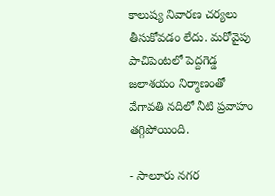కాలుష్య నివారణ చర్యలు తీసుకోవడం లేదు. మరోవైపు పాచిపెంటలో పెద్దగెడ్డ జలాశయం నిర్మాణంతో వేగావతి నదిలో నీటి ప్రవాహం తగ్గిపోయింది.

- సాలూరు నగర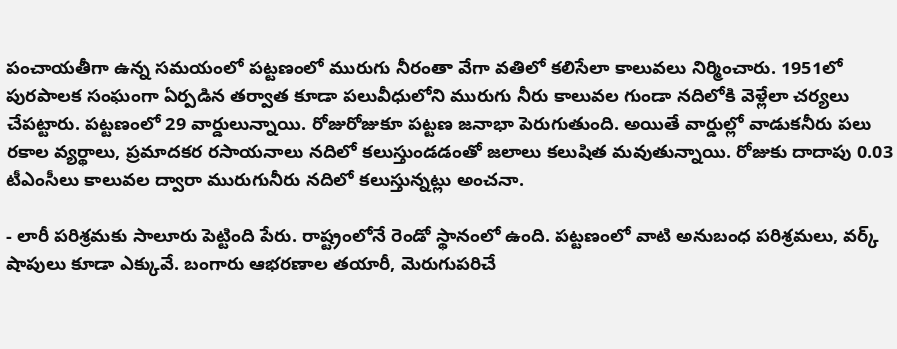పంచాయతీగా ఉన్న సమయంలో పట్టణంలో మురుగు నీరంతా వేగా వతిలో కలిసేలా కాలువలు నిర్మించారు. 1951లో పురపాలక సంఘంగా ఏర్పడిన తర్వాత కూడా పలువీధులోని మురుగు నీరు కాలువల గుండా నదిలోకి వెళ్లేలా చర్యలు చేపట్టారు. పట్టణంలో 29 వార్డులున్నాయి. రోజురోజుకూ పట్టణ జనాభా పెరుగుతుంది. అయితే వార్డుల్లో వాడుకనీరు పలు రకాల వ్యర్థాలు, ప్రమాదకర రసాయనాలు నదిలో కలుస్తుండడంతో జలాలు కలుషిత మవుతున్నాయి. రోజుకు దాదాపు 0.03 టీఎంసీలు కాలువల ద్వారా మురుగునీరు నదిలో కలుస్తున్నట్లు అంచనా.

- లారీ పరిశ్రమకు సాలూరు పెట్టింది పేరు. రాష్ట్రంలోనే రెండో స్థానంలో ఉంది. పట్టణంలో వాటి అనుబంధ పరిశ్రమలు, వర్క్‌ షాపులు కూడా ఎక్కువే. బంగారు ఆభరణాల తయారీ, మెరుగుపరిచే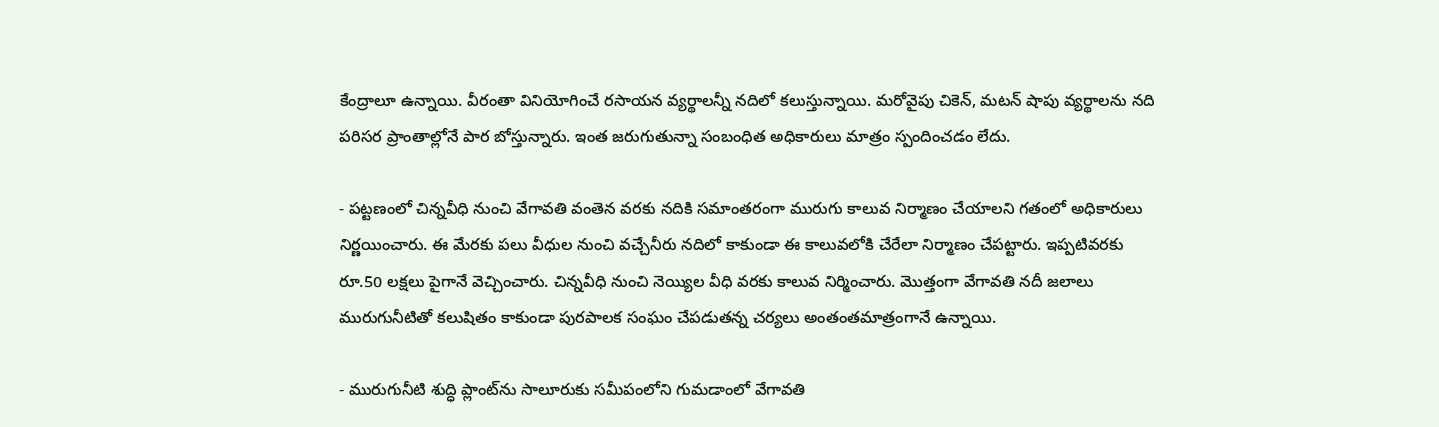కేంద్రాలూ ఉన్నాయి. వీరంతా వినియోగించే రసాయన వ్యర్థాలన్నీ నదిలో కలుస్తున్నాయి. మరోవైపు చికెన్‌, మటన్‌ షాపు వ్యర్థాలను నది పరిసర ప్రాంతాల్లోనే పార బోస్తున్నారు. ఇంత జరుగుతున్నా సంబంధిత అధికారులు మాత్రం స్పందించడం లేదు.

- పట్టణంలో చిన్నవీధి నుంచి వేగావతి వంతెన వరకు నదికి సమాంతరంగా మురుగు కాలువ నిర్మాణం చేయాలని గతంలో అధికారులు నిర్ణయించారు. ఈ మేరకు పలు వీధుల నుంచి వచ్చేనీరు నదిలో కాకుండా ఈ కాలువలోకి చేరేలా నిర్మాణం చేపట్టారు. ఇప్పటివరకు రూ.50 లక్షలు పైగానే వెచ్చించారు. చిన్నవీధి నుంచి నెయ్యిల వీధి వరకు కాలువ నిర్మించారు. మొత్తంగా వేగావతి నదీ జలాలు మురుగునీటితో కలుషితం కాకుండా పురపాలక సంఘం చేపడుతన్న చర్యలు అంతంతమాత్రంగానే ఉన్నాయి.

- మురుగునీటి శుద్ధి ప్లాంట్‌ను సాలూరుకు సమీపంలోని గుమడాంలో వేగావతి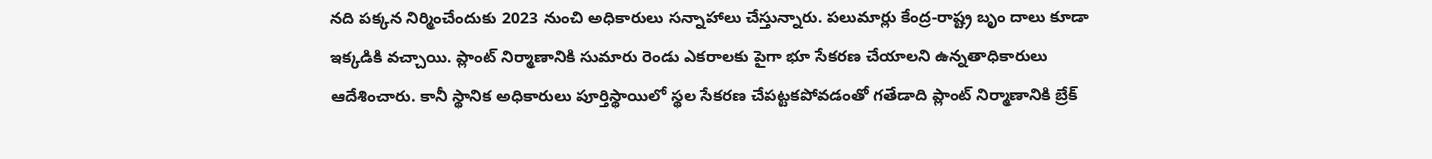నది పక్కన నిర్మించేందుకు 2023 నుంచి అధికారులు సన్నాహాలు చేస్తున్నారు. పలుమార్లు కేంద్ర-రాష్ట్ర బృం దాలు కూడా ఇక్కడికి వచ్చాయి. ప్లాంట్‌ నిర్మాణానికి సుమారు రెండు ఎకరాలకు పైగా భూ సేకరణ చేయాలని ఉన్నతాధికారులు ఆదేశించారు. కానీ స్థానిక అధికారులు పూర్తిస్థాయిలో స్థల సేకరణ చేపట్టకపోవడంతో గతేడాది ప్లాంట్‌ నిర్మాణానికి బ్రేక్‌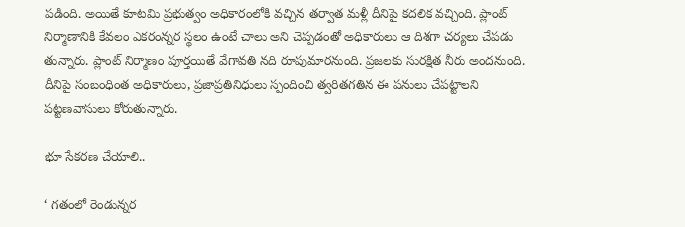పడింది. అయితే కూటమి ప్రభుత్వం అధికారంలోకి వచ్చిన తర్వాత మళ్లీ దీనిపై కదలిక వచ్చింది. ప్లాంట్‌ నిర్మాణానికి కేవలం ఎకరంన్నర స్థలం ఉంటే చాలు అని చెప్పడంతో అధికారులు ఆ దిశగా చర్యలు చేపడు తున్నారు. ప్లాంట్‌ నిర్మాణం పూర్తయితే వేగావతి నది రూపుమారనుంది. ప్రజలకు సురక్షిత నీరు అందనుంది. దీనిపై సంబంధింత అధికారులు, ప్రజాప్రతినిధులు స్పందించి త్వరితగతిన ఈ పనులు చేపట్టాలని పట్టణవాసులు కోరుతున్నారు.

భూ సేకరణ చేయాలి..

‘ గతంలో రెండున్నర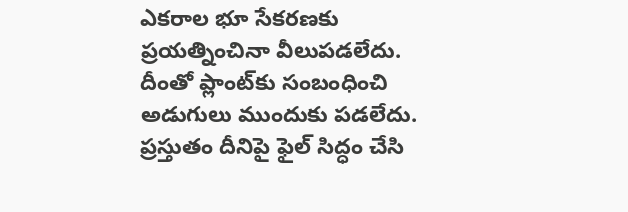ఎకరాల భూ సేకరణకు ప్రయత్నించినా వీలుపడలేదు. దీంతో ప్లాంట్‌కు సంబంధించి అడుగులు ముందుకు పడలేదు. ప్రస్తుతం దీనిపై ఫైల్‌ సిద్ధం చేసి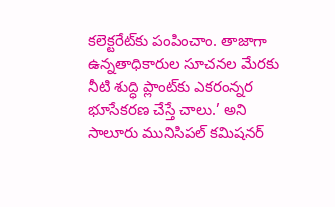కలెక్టరేట్‌కు పంపించాం. తాజాగా ఉన్నతాధికారుల సూచనల మేరకు నీటి శుద్ధి ప్లాంట్‌కు ఎకరంన్నర భూసేకరణ చేస్తే చాలు.’ అని సాలూరు మునిసిపల్‌ కమిషనర్‌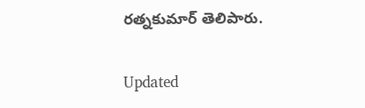రత్నకుమార్‌ తెలిపారు.

Updated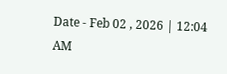Date - Feb 02 , 2026 | 12:04 AM